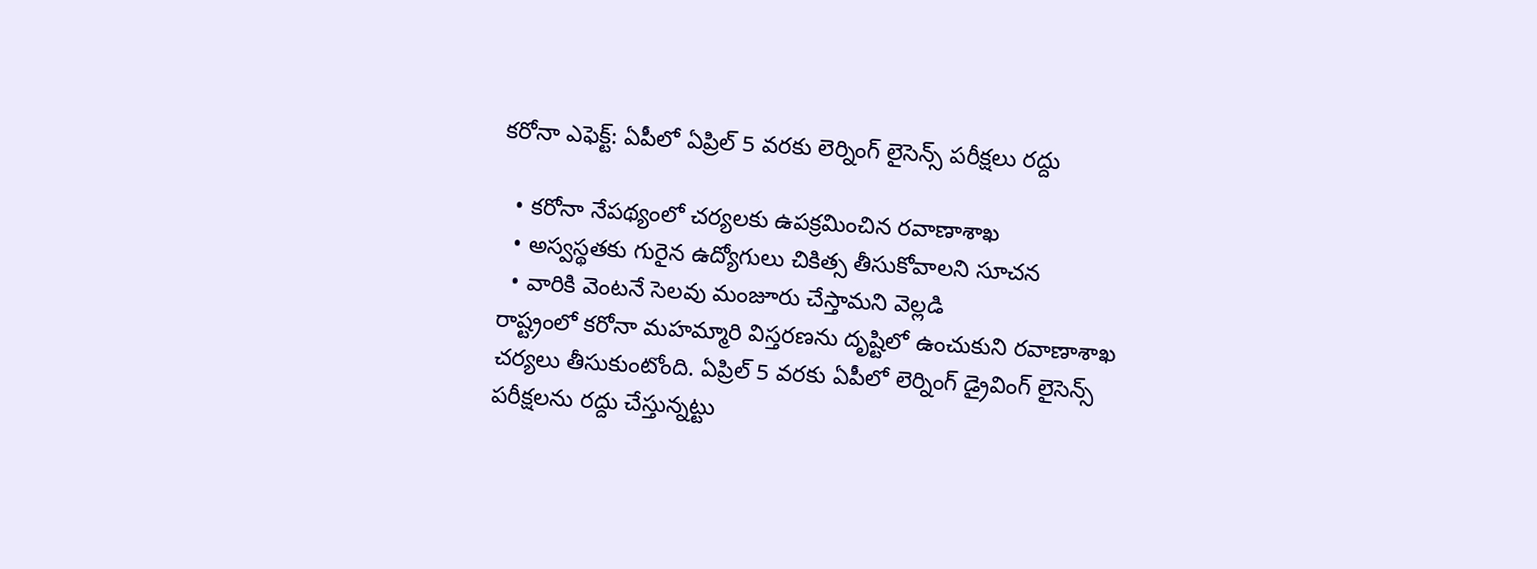కరోనా ఎఫెక్ట్: ఏపీలో ఏప్రిల్ 5 వరకు లెర్నింగ్ లైసెన్స్ పరీక్షలు రద్దు

  • కరోనా నేపథ్యంలో చర్యలకు ఉపక్రమించిన రవాణాశాఖ
  • అస్వస్థతకు గురైన ఉద్యోగులు చికిత్స తీసుకోవాలని సూచన
  • వారికి వెంటనే సెలవు మంజూరు చేస్తామని వెల్లడి
రాష్ట్రంలో కరోనా మహమ్మారి విస్తరణను దృష్టిలో ఉంచుకుని రవాణాశాఖ చర్యలు తీసుకుంటోంది. ఏప్రిల్ 5 వరకు ఏపీలో లెర్నింగ్ డ్రైవింగ్ లైసెన్స్ పరీక్షలను రద్దు చేస్తున్నట్టు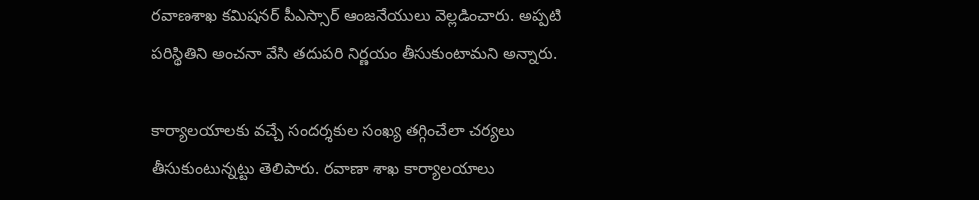రవాణశాఖ కమిషనర్ పీఎస్సార్ ఆంజనేయులు వెల్లడించారు. అప్పటి పరిస్థితిని అంచనా వేసి తదుపరి నిర్ణయం తీసుకుంటామని అన్నారు.

కార్యాలయాలకు వచ్చే సందర్శకుల సంఖ్య తగ్గించేలా చర్యలు తీసుకుంటున్నట్టు తెలిపారు. రవాణా శాఖ కార్యాలయాలు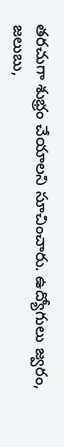తరచుగా శుభ్రం చేయాలని సూచించారు. ఉద్యోగులు జ్వరం, జలుబు,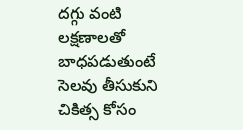దగ్గు వంటి లక్షణాలతో బాధపడుతుంటే సెలవు తీసుకుని చికిత్స కోసం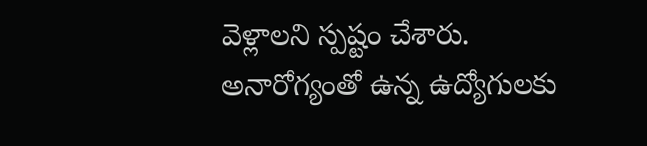వెళ్లాలని స్పష్టం చేశారు. అనారోగ్యంతో ఉన్న ఉద్యోగులకు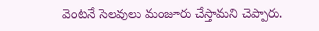వెంటనే సెలవులు మంజూరు చేస్తామని చెప్పారు.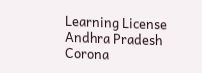Learning License
Andhra Pradesh
Corona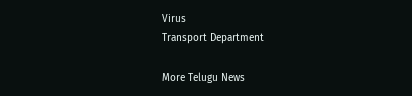Virus
Transport Department

More Telugu News